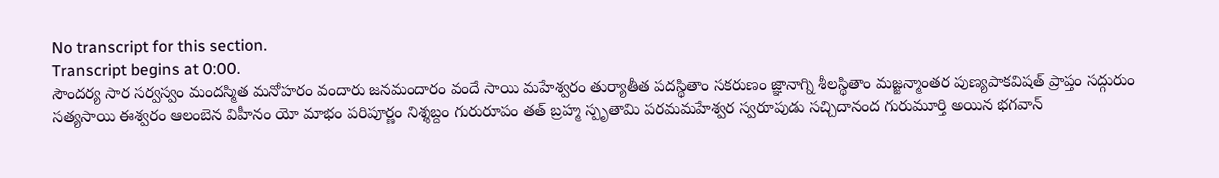No transcript for this section.
Transcript begins at 0:00.
సౌందర్య సార సర్వస్వం మందస్మిత మనోహరం వందారు జనమందారం వందే సాయి మహేశ్వరం తుర్యాతీత పదస్థితాం సకరుణం జ్ఞానాగ్ని శీలస్థితాం మజ్జన్మాంతర పుణ్యపాకవిషత్ ప్రాప్తం సద్గురుం సత్యసాయి ఈశ్వరం ఆలంబెన విహీనం యో మాభం పరిపూర్ణం నిశ్శబ్దం గురురూపం తత్ బ్రహ్మ స్పృతామి పరమమహేశ్వర స్వరూపుడు సచ్చిదానంద గురుమూర్తి అయిన భగవాన్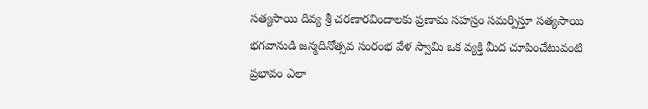సత్యసాయి దివ్య శ్రీ చరణారవిందాలకు ప్రణామ సహస్రం సమర్పిస్తూ సత్యసాయి భగవానుడి జన్మదినోత్సవ సంరంభ వేళ స్వామి ఒక వ్యక్తి మీద చూపించేటువంటి ప్రభావం ఎలా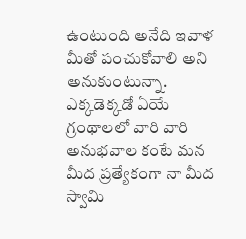ఉంటుంది అనేది ఇవాళ మీతో పంచుకోవాలి అని అనుకుంటున్నా. ఎక్కడెక్కడో ఏయే గ్రంథాలలో వారి వారి అనుభవాల కంటే మన మీద ప్రత్యేకంగా నా మీద స్వామి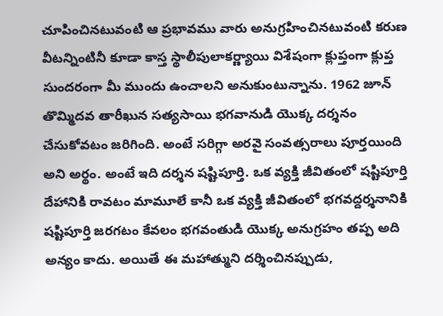చూపించినటువంటి ఆ ప్రభావము వారు అనుగ్రహించినటువంటి కరుణ వీటన్నింటినీ కూడా కాస్త స్థాలీపులాకర్ణ్యాయి విశేషంగా క్లుప్తంగా క్లుప్త సుందరంగా మీ ముందు ఉంచాలని అనుకుంటున్నాను. 1962 జూన్ తొమ్మిదవ తారీఖున సత్యసాయి భగవానుడి యొక్క దర్శనం చేసుకోవటం జరిగింది. అంటే సరిగ్గా అరవై సంవత్సరాలు పూర్తయింది అని అర్థం. అంటే ఇది దర్శన షష్టిపూర్తి. ఒక వ్యక్తి జీవితంలో షష్టిపూర్తి దేహానికి రావటం మామూలే కానీ ఒక వ్యక్తి జీవితంలో భగవద్దర్శనానికి షష్టిపూర్తి జరగటం కేవలం భగవంతుడి యొక్క అనుగ్రహం తప్ప అది అన్యం కాదు. అయితే ఈ మహాత్ముని దర్శించినప్పుడు,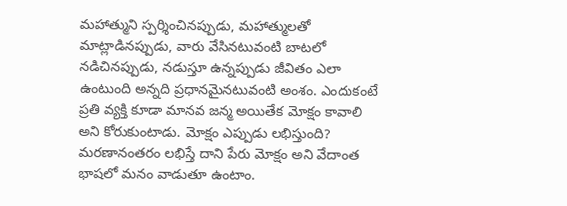మహాత్ముని స్పర్శించినప్పుడు, మహాత్ములతో మాట్లాడినప్పుడు, వారు వేసినటువంటి బాటలో నడిచినప్పుడు, నడుస్తూ ఉన్నప్పుడు జీవితం ఎలా ఉంటుంది అన్నది ప్రధానమైనటువంటి అంశం. ఎందుకంటే ప్రతి వ్యక్తి కూడా మానవ జన్మ అయితేక మోక్షం కావాలి అని కోరుకుంటాడు. మోక్షం ఎప్పుడు లభిస్తుంది? మరణానంతరం లభిస్తే దాని పేరు మోక్షం అని వేదాంత భాషలో మనం వాడుతూ ఉంటాం.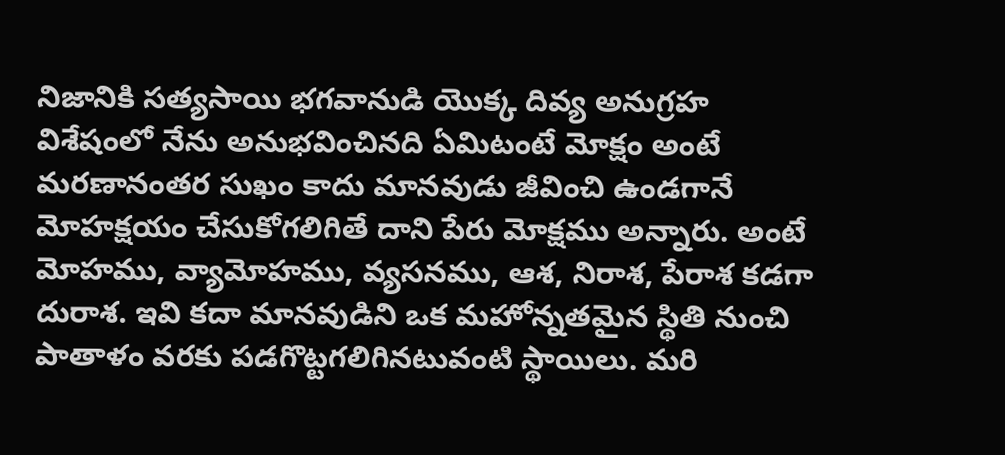నిజానికి సత్యసాయి భగవానుడి యొక్క దివ్య అనుగ్రహ విశేషంలో నేను అనుభవించినది ఏమిటంటే మోక్షం అంటే మరణానంతర సుఖం కాదు మానవుడు జీవించి ఉండగానే మోహక్షయం చేసుకోగలిగితే దాని పేరు మోక్షము అన్నారు. అంటే మోహము, వ్యామోహము, వ్యసనము, ఆశ, నిరాశ, పేరాశ కడగా దురాశ. ఇవి కదా మానవుడిని ఒక మహోన్నతమైన స్థితి నుంచి పాతాళం వరకు పడగొట్టగలిగినటువంటి స్థాయిలు. మరి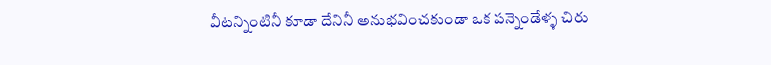వీటన్నింటినీ కూడా దేనినీ అనుభవించకుండా ఒక పన్నెండేళ్ళ చిరు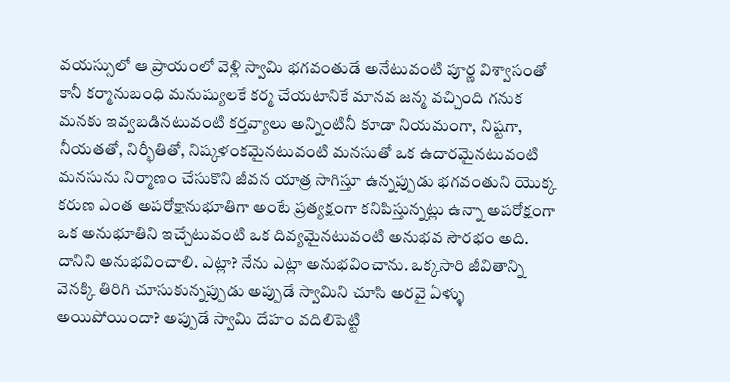వయస్సులో ఆ ప్రాయంలో వెళ్లి స్వామి భగవంతుడే అనేటువంటి పూర్ణ విశ్వాసంతో కానీ కర్మానుబంధి మనుష్యులకే కర్మ చేయటానికే మానవ జన్మ వచ్చింది గనుక మనకు ఇవ్వబడినటువంటి కర్తవ్యాలు అన్నింటినీ కూడా నియమంగా, నిష్టగా, నీయతతో, నిర్భీతితో, నిష్కళంకమైనటువంటి మనసుతో ఒక ఉదారమైనటువంటి మనసును నిర్మాణం చేసుకొని జీవన యాత్ర సాగిస్తూ ఉన్నప్పుడు భగవంతుని యొక్క కరుణ ఎంత అపరోక్షానుభూతిగా అంటే ప్రత్యక్షంగా కనిపిస్తున్నట్లు ఉన్నా అపరోక్షంగా ఒక అనుభూతిని ఇచ్చేటువంటి ఒక దివ్యమైనటువంటి అనుభవ సౌరభం అది. దానిని అనుభవించాలి. ఎట్లా? నేను ఎట్లా అనుభవించాను. ఒక్కసారి జీవితాన్ని వెనక్కి తిరిగి చూసుకున్నప్పుడు అప్పుడే స్వామిని చూసి అరవై ఏళ్ళు అయిపోయిందా? అప్పుడే స్వామి దేహం వదిలిపెట్టి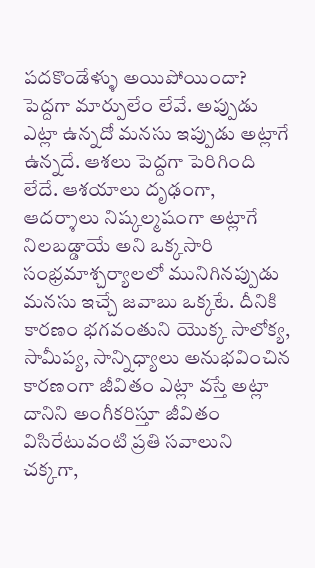పదకొండేళ్ళు అయిపోయిందా? పెద్దగా మార్పులేం లేవే. అప్పుడు ఎట్లా ఉన్నదో మనసు ఇప్పుడు అట్లాగే ఉన్నదే. ఆశలు పెద్దగా పెరిగింది లేదే. ఆశయాలు దృఢంగా, ఆదర్శాలు నిష్కల్మషంగా అట్లాగే నిలబడ్డాయే అని ఒక్కసారి సంభ్రమాశ్చర్యాలలో మునిగినప్పుడు మనసు ఇచ్చే జవాబు ఒక్కటే. దీనికి కారణం భగవంతుని యొక్క సాలోక్య, సామీప్య, సాన్నిధ్యాలు అనుభవించిన కారణంగా జీవితం ఎట్లా వస్తే అట్లా దానిని అంగీకరిస్తూ జీవితం విసిరేటువంటి ప్రతి సవాలుని చక్కగా,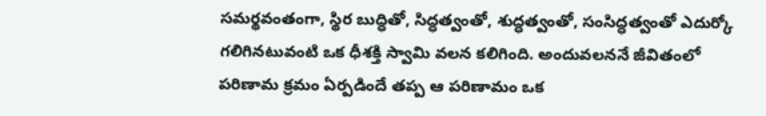సమర్థవంతంగా, స్థిర బుద్ధితో, సిద్ధత్వంతో, శుద్ధత్వంతో, సంసిద్ధత్వంతో ఎదుర్కో గలిగినటువంటి ఒక ధీశక్తి స్వామి వలన కలిగింది. అందువలననే జీవితంలో పరిణామ క్రమం ఏర్పడిందే తప్ప ఆ పరిణామం ఒక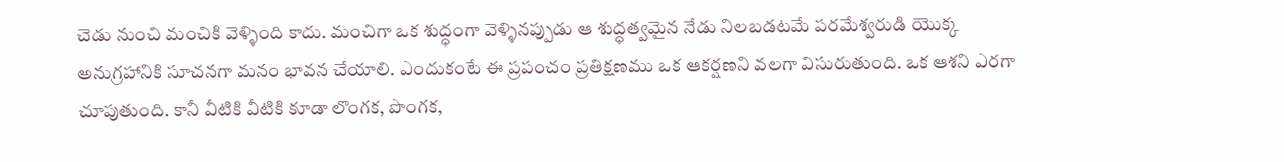చెడు నుంచి మంచికి వెళ్ళింది కాదు. మంచిగా ఒక శుద్ధంగా వెళ్ళినప్పుడు ఆ శుద్ధత్వమైన నేడు నిలబడటమే పరమేశ్వరుడి యొక్క అనుగ్రహానికి సూచనగా మనం భావన చేయాలి. ఎందుకంటే ఈ ప్రపంచం ప్రతిక్షణము ఒక ఆకర్షణని వలగా విసురుతుంది. ఒక ఆశని ఎరగా చూపుతుంది. కానీ వీటికి వీటికి కూడా లొంగక, పొంగక,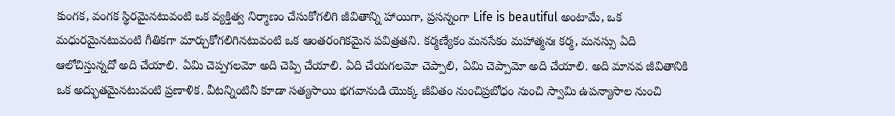కుంగక, వంగక స్థిరమైనటువంటి ఒక వ్యక్తిత్వ నిర్మాణం చేసుకోగలిగి జీవితాన్ని హాయిగా, ప్రసన్నంగా Life is beautiful అంటామే, ఒక మధురమైనటువంటి గీతికగా మార్చుకోగలిగినటువంటి ఒక ఆంతరంగికమైన పవిత్రతని. కర్మణ్యేకం మనసేకం మహాత్మనః కర్మ, మనస్సు ఏది ఆలోచిస్తున్నదో అది చేయాలి. ఏమి చెప్పగలమో అది చెప్పి చేయాలి. ఏది చేయగలమో చెప్పాలి, ఏమి చెప్పామో అది చేయాలి. అది మానవ జీవితానికి ఒక అద్భుతమైనటువంటి ప్రణాళిక. వీటన్నింటినీ కూడా సత్యసాయి భగవానుడి యొక్క జీవితం నుంచిప్రబోధం నుంచి స్వామి ఉపన్యాసాల నుంచి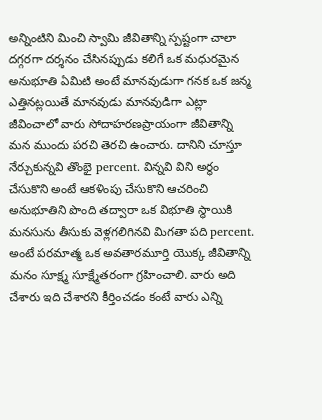అన్నింటిని మించి స్వామి జీవితాన్ని స్పష్టంగా చాలా దగ్గరగా దర్శనం చేసినప్పుడు కలిగే ఒక మధురమైన అనుభూతి ఏమిటి అంటే మానవుడుగా గనక ఒక జన్మ ఎత్తినట్లయితే మానవుడు మానవుడిగా ఎట్లా జీవించాలో వారు సోదాహరణప్రాయంగా జీవితాన్ని మన ముందు పరచి తెరచి ఉంచారు. దానిని చూస్తూ నేర్చుకున్నవి తొంభై percent. విన్నవి విని అర్థం చేసుకొని అంటే ఆకళింపు చేసుకొని ఆచరించి అనుభూతిని పొంది తద్వారా ఒక విభూతి స్థాయికి మనసును తీసుకు వెళ్లగలిగినవి మిగతా పది percent. అంటే పరమాత్మ ఒక అవతారమూర్తి యొక్క జీవితాన్ని మనం సూక్ష్మ సూక్ష్మేతరంగా గ్రహించాలి. వారు అది చేశారు ఇది చేశారని కీర్తించడం కంటే వారు ఎన్ని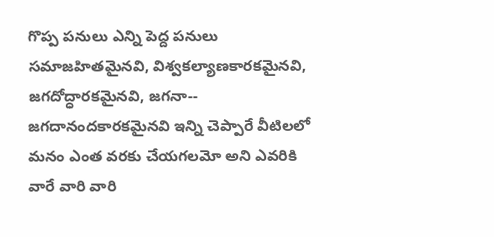గొప్ప పనులు ఎన్ని పెద్ద పనులు సమాజహితమైనవి, విశ్వకల్యాణకారకమైనవి, జగదోద్ధారకమైనవి, జగనా-- జగదానందకారకమైనవి ఇన్ని చెప్పారే వీటిలలో మనం ఎంత వరకు చేయగలమో అని ఎవరికి వారే వారి వారి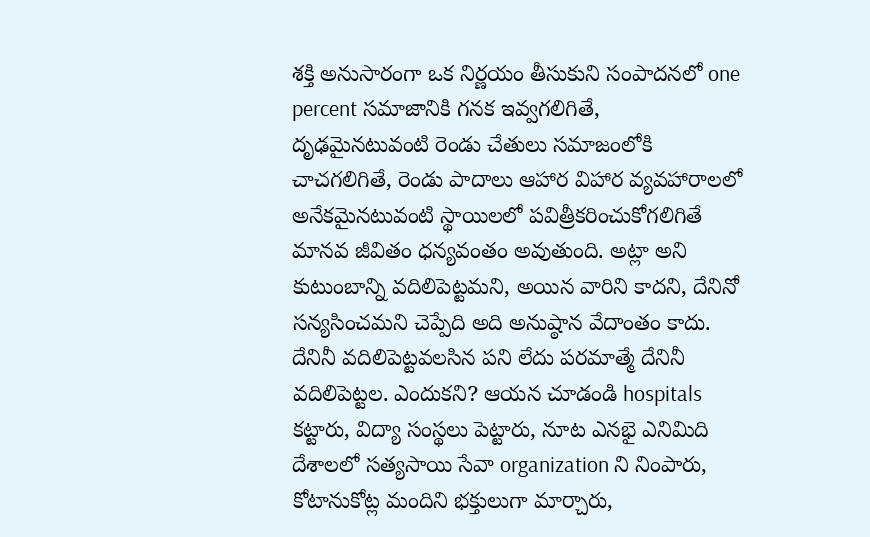శక్తి అనుసారంగా ఒక నిర్ణయం తీసుకుని సంపాదనలో one percent సమాజానికి గనక ఇవ్వగలిగితే, దృఢమైనటువంటి రెండు చేతులు సమాజంలోకి చాచగలిగితే, రెండు పాదాలు ఆహార విహార వ్యవహారాలలో అనేకమైనటువంటి స్థాయిలలో పవిత్రీకరించుకోగలిగితే మానవ జీవితం ధన్యవంతం అవుతుంది. అట్లా అని కుటుంబాన్ని వదిలిపెట్టమని, అయిన వారిని కాదని, దేనినో సన్యసించమని చెప్పేది అది అనుష్ఠాన వేదాంతం కాదు. దేనినీ వదిలిపెట్టవలసిన పని లేదు పరమాత్మే దేనినీ వదిలిపెట్టల. ఎందుకని? ఆయన చూడండి hospitals కట్టారు, విద్యా సంస్థలు పెట్టారు, నూట ఎనభై ఎనిమిది దేశాలలో సత్యసాయి సేవా organization ని నింపారు, కోటానుకోట్ల మందిని భక్తులుగా మార్చారు,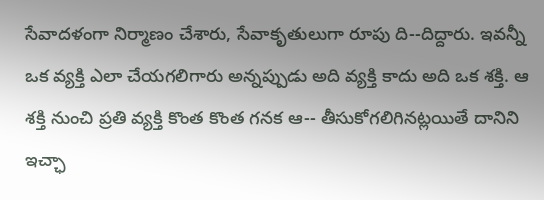సేవాదళంగా నిర్మాణం చేశారు, సేవాకృతులుగా రూపు ది--దిద్దారు. ఇవన్నీ ఒక వ్యక్తి ఎలా చేయగలిగారు అన్నప్పుడు అది వ్యక్తి కాదు అది ఒక శక్తి. ఆ శక్తి నుంచి ప్రతి వ్యక్తి కొంత కొంత గనక ఆ-- తీసుకోగలిగినట్లయితే దానిని ఇచ్ఛా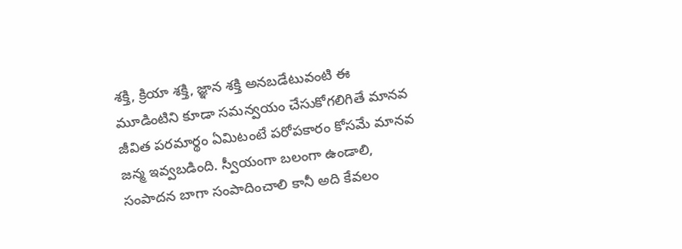శక్తి, క్రియా శక్తి, జ్ఞాన శక్తి అనబడేటువంటి ఈ మూడింటిని కూడా సమన్వయం చేసుకోగలిగితే మానవ జీవిత పరమార్థం ఏమిటంటే పరోపకారం కోసమే మానవ జన్మ ఇవ్వబడింది. స్వీయంగా బలంగా ఉండాలి, సంపాదన బాగా సంపాదించాలి కానీ అది కేవలం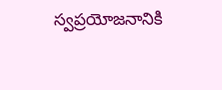స్వప్రయోజనానికి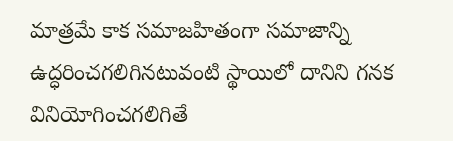మాత్రమే కాక సమాజహితంగా సమాజాన్ని ఉద్ధరించగలిగినటువంటి స్థాయిలో దానిని గనక వినియోగించగలిగితే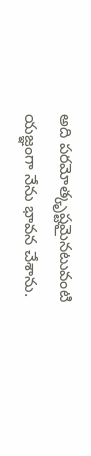అది పరమోత్కృష్టమైనటువంటి యజ్ఞంగా నేను భావన చేశాను.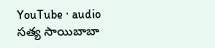YouTube · audio
సత్య సాయిబాబా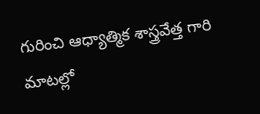గురించి ఆధ్యాత్మిక శాస్త్రవేత్త గారి మాటల్లో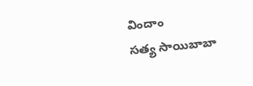విందాం
సత్య సాయిబాబా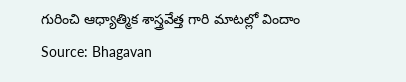గురించి ఆధ్యాత్మిక శాస్త్రవేత్త గారి మాటల్లో విందాం
Source: Bhagavan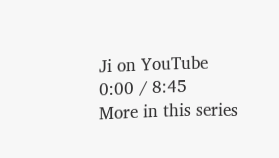Ji on YouTube
0:00 / 8:45
More in this series